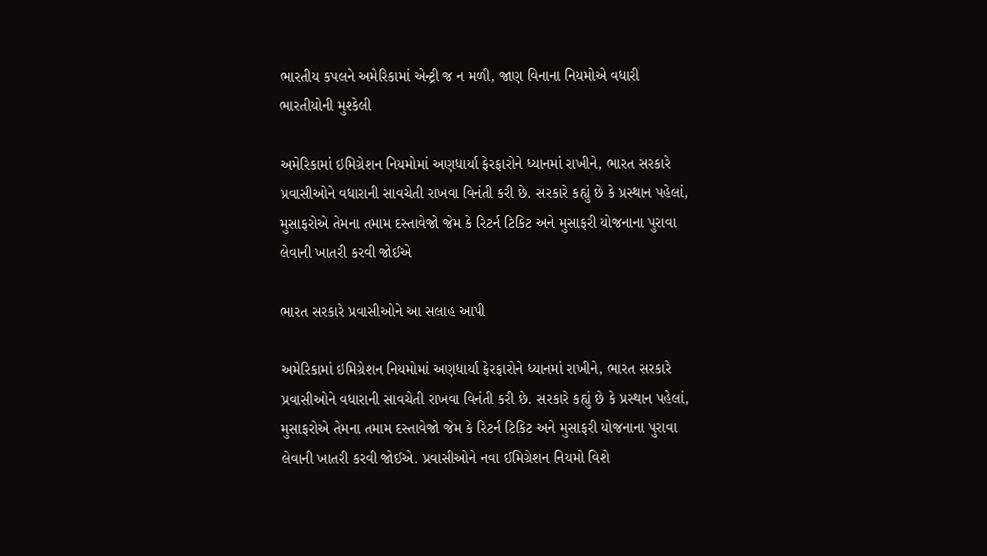ભારતીય કપલને અમેરિકામાં એન્ટ્રી જ ન મળી, જાણ વિનાના નિયમોએ વધારી ભારતીયોની મુશ્કેલી

અમેરિકામાં ઇમિગ્રેશન નિયમોમાં અણધાર્યા ફેરફારોને ધ્યાનમાં રાખીને, ભારત સરકારે પ્રવાસીઓને વધારાની સાવચેતી રાખવા વિનંતી કરી છે. સરકારે કહ્યું છે કે પ્રસ્થાન પહેલાં, મુસાફરોએ તેમના તમામ દસ્તાવેજો જેમ કે રિટર્ન ટિકિટ અને મુસાફરી યોજનાના પુરાવા લેવાની ખાતરી કરવી જોઈએ

ભારત સરકારે પ્રવાસીઓને આ સલાહ આપી

અમેરિકામાં ઇમિગ્રેશન નિયમોમાં અણધાર્યા ફેરફારોને ધ્યાનમાં રાખીને, ભારત સરકારે પ્રવાસીઓને વધારાની સાવચેતી રાખવા વિનંતી કરી છે. સરકારે કહ્યું છે કે પ્રસ્થાન પહેલાં, મુસાફરોએ તેમના તમામ દસ્તાવેજો જેમ કે રિટર્ન ટિકિટ અને મુસાફરી યોજનાના પુરાવા લેવાની ખાતરી કરવી જોઈએ. પ્રવાસીઓને નવા ઈમિગ્રેશન નિયમો વિશે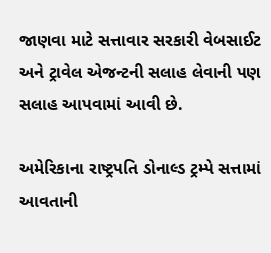જાણવા માટે સત્તાવાર સરકારી વેબસાઈટ અને ટ્રાવેલ એજન્ટની સલાહ લેવાની પણ સલાહ આપવામાં આવી છે.

અમેરિકાના રાષ્ટ્રપતિ ડોનાલ્ડ ટ્રમ્પે સત્તામાં આવતાની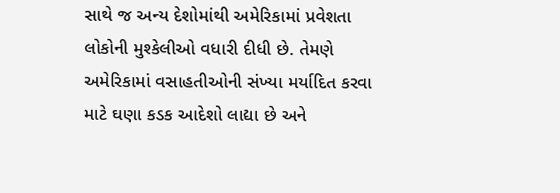સાથે જ અન્ય દેશોમાંથી અમેરિકામાં પ્રવેશતા લોકોની મુશ્કેલીઓ વધારી દીધી છે. તેમણે અમેરિકામાં વસાહતીઓની સંખ્યા મર્યાદિત કરવા માટે ઘણા કડક આદેશો લાદ્યા છે અને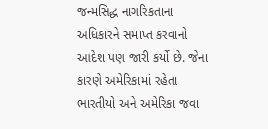જન્મસિદ્ધ નાગરિકતાના અધિકારને સમાપ્ત કરવાનો આદેશ પણ જારી કર્યો છે. જેના કારણે અમેરિકામાં રહેતા ભારતીયો અને અમેરિકા જવા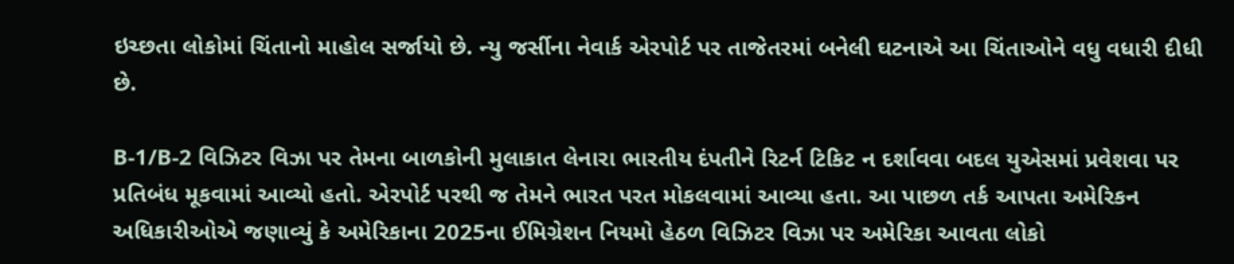ઇચ્છતા લોકોમાં ચિંતાનો માહોલ સર્જાયો છે. ન્યુ જર્સીના નેવાર્ક એરપોર્ટ પર તાજેતરમાં બનેલી ઘટનાએ આ ચિંતાઓને વધુ વધારી દીધી છે.

B-1/B-2 વિઝિટર વિઝા પર તેમના બાળકોની મુલાકાત લેનારા ભારતીય દંપતીને રિટર્ન ટિકિટ ન દર્શાવવા બદલ યુએસમાં પ્રવેશવા પર પ્રતિબંધ મૂકવામાં આવ્યો હતો. એરપોર્ટ પરથી જ તેમને ભારત પરત મોકલવામાં આવ્યા હતા. આ પાછળ તર્ક આપતા અમેરિકન અધિકારીઓએ જણાવ્યું કે અમેરિકાના 2025ના ઈમિગ્રેશન નિયમો હેઠળ વિઝિટર વિઝા પર અમેરિકા આવતા લોકો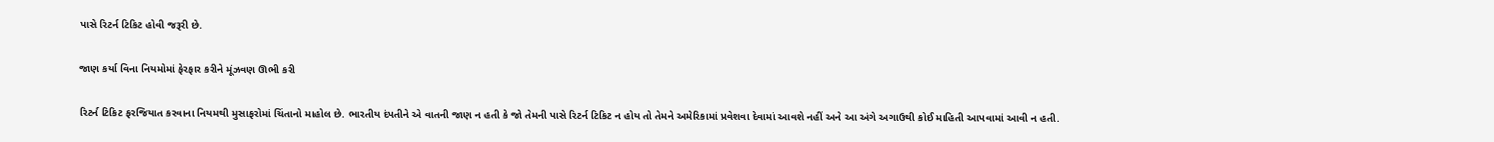પાસે રિટર્ન ટિકિટ હોવી જરૂરી છે.

જાણ કર્યા વિના નિયમોમાં ફેરફાર કરીને મૂંઝવણ ઊભી કરી

રિટર્ન ટિકિટ ફરજિયાત કરવાના નિયમથી મુસાફરોમાં ચિંતાનો માહોલ છે. ભારતીય દંપતીને એ વાતની જાણ ન હતી કે જો તેમની પાસે રિટર્ન ટિકિટ ન હોય તો તેમને અમેરિકામાં પ્રવેશવા દેવામાં આવશે નહીં અને આ અંગે અગાઉથી કોઈ માહિતી આપવામાં આવી ન હતી.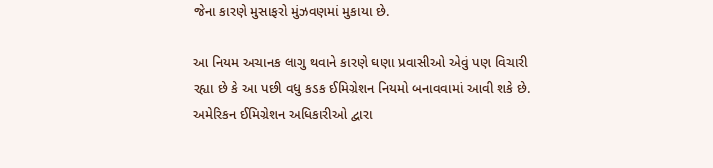જેના કારણે મુસાફરો મુંઝવણમાં મુકાયા છે.

આ નિયમ અચાનક લાગુ થવાને કારણે ઘણા પ્રવાસીઓ એવું પણ વિચારી રહ્યા છે કે આ પછી વધુ કડક ઈમિગ્રેશન નિયમો બનાવવામાં આવી શકે છે. અમેરિકન ઈમિગ્રેશન અધિકારીઓ દ્વારા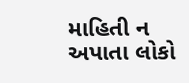માહિતી ન અપાતા લોકો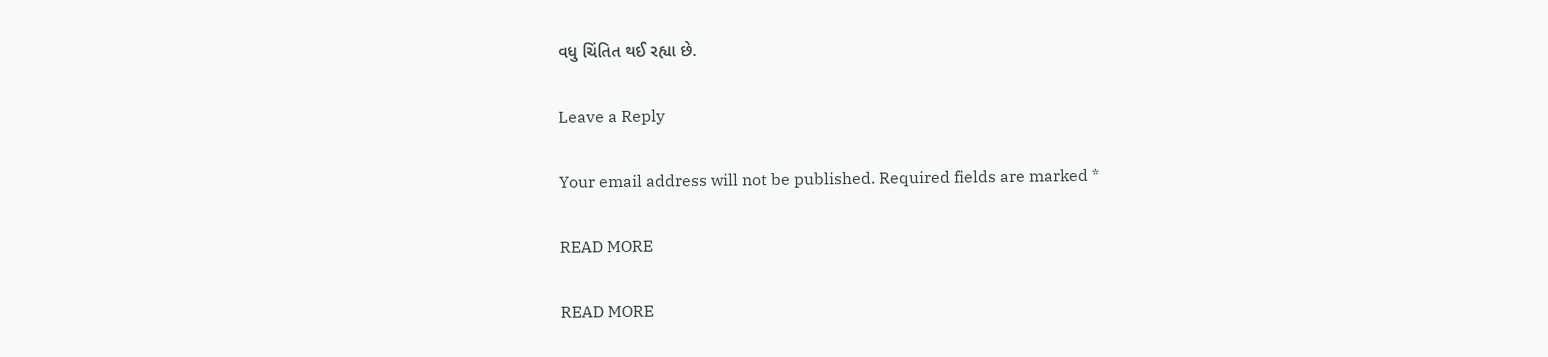વધુ ચિંતિત થઈ રહ્યા છે.

Leave a Reply

Your email address will not be published. Required fields are marked *

READ MORE

READ MORE